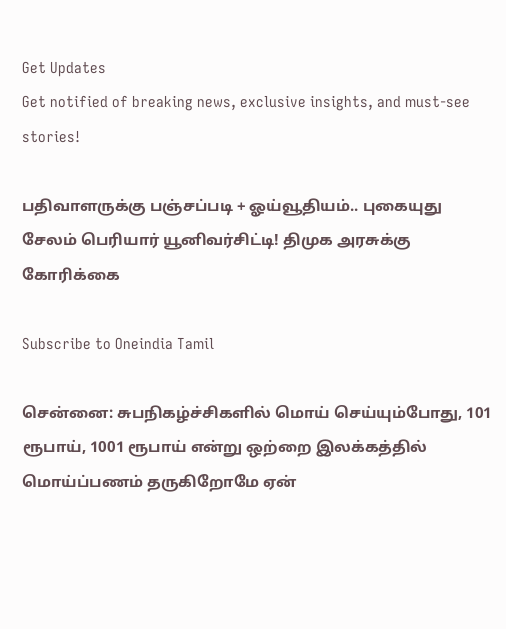Get Updates
Get notified of breaking news, exclusive insights, and must-see stories!

பதிவாளருக்கு பஞ்சப்படி + ஓய்வூதியம்.. புகையுது சேலம் பெரியார் யூனிவர்சிட்டி! திமுக அரசுக்கு கோரிக்கை

Subscribe to Oneindia Tamil

சென்னை: சுபநிகழ்ச்சிகளில் மொய் செய்யும்போது, 101 ரூபாய், 1001 ரூபாய் என்று ஒற்றை இலக்கத்தில் மொய்ப்பணம் தருகிறோமே ஏன்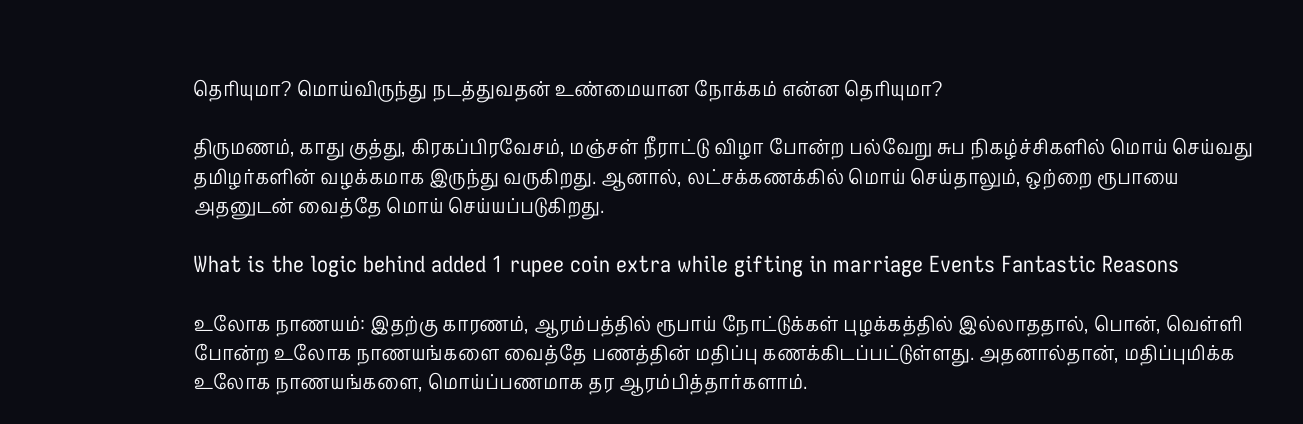தெரியுமா? மொய்விருந்து நடத்துவதன் உண்மையான நோக்கம் என்ன தெரியுமா?

திருமணம், காது குத்து, கிரகப்பிரவேசம், மஞ்சள் நீராட்டு விழா போன்ற பல்வேறு சுப நிகழ்ச்சிகளில் மொய் செய்வது தமிழர்களின் வழக்கமாக இருந்து வருகிறது. ஆனால், லட்சக்கணக்கில் மொய் செய்தாலும், ஒற்றை ரூபாயை அதனுடன் வைத்தே மொய் செய்யப்படுகிறது.

What is the logic behind added 1 rupee coin extra while gifting in marriage Events Fantastic Reasons

உலோக நாணயம்: இதற்கு காரணம், ஆரம்பத்தில் ரூபாய் நோட்டுக்கள் புழக்கத்தில் இல்லாததால், பொன், வெள்ளி போன்ற உலோக நாணயங்களை வைத்தே பணத்தின் மதிப்பு கணக்கிடப்பட்டுள்ளது. அதனால்தான், மதிப்புமிக்க உலோக நாணயங்களை, மொய்ப்பணமாக தர ஆரம்பித்தார்களாம்.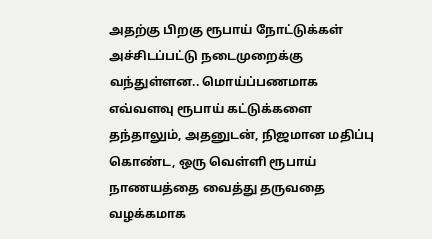அதற்கு பிறகு ரூபாய் நோட்டுக்கள் அச்சிடப்பட்டு நடைமுறைக்கு வந்துள்ளன.. மொய்ப்பணமாக எவ்வளவு ரூபாய் கட்டுக்களை தந்தாலும், அதனுடன், நிஜமான மதிப்பு கொண்ட, ஒரு வெள்ளி ரூபாய் நாணயத்தை வைத்து தருவதை வழக்கமாக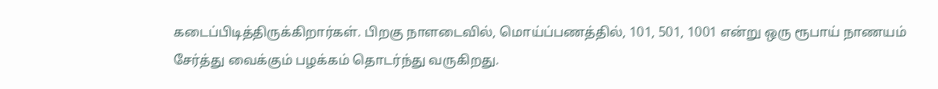கடைப்பிடித்திருக்கிறார்கள். பிறகு நாளடைவில், மொய்ப்பணத்தில், 101, 501, 1001 என்று ஒரு ரூபாய் நாணயம் சேர்த்து வைக்கும் பழக்கம் தொடர்ந்து வருகிறது.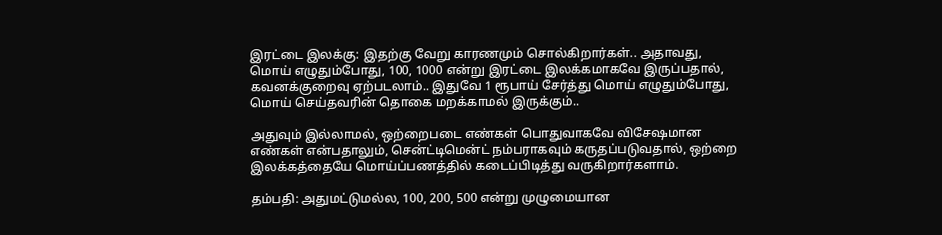இரட்டை இலக்கு: இதற்கு வேறு காரணமும் சொல்கிறார்கள்.. அதாவது, மொய் எழுதும்போது, 100, 1000 என்று இரட்டை இலக்கமாகவே இருப்பதால், கவனக்குறைவு ஏற்படலாம்.. இதுவே 1 ரூபாய் சேர்த்து மொய் எழுதும்போது, மொய் செய்தவரின் தொகை மறக்காமல் இருக்கும்..

அதுவும் இல்லாமல், ஒற்றைபடை எண்கள் பொதுவாகவே விசேஷமான எண்கள் என்பதாலும், சென்ட்டிமென்ட் நம்பராகவும் கருதப்படுவதால், ஒற்றை இலக்கத்தையே மொய்ப்பணத்தில் கடைப்பிடித்து வருகிறார்களாம்.

தம்பதி: அதுமட்டுமல்ல, 100, 200, 500 என்று முழுமையான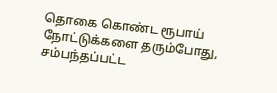தொகை கொண்ட ரூபாய் நோட்டுக்களை தரும்போது, சம்பந்தப்பட்ட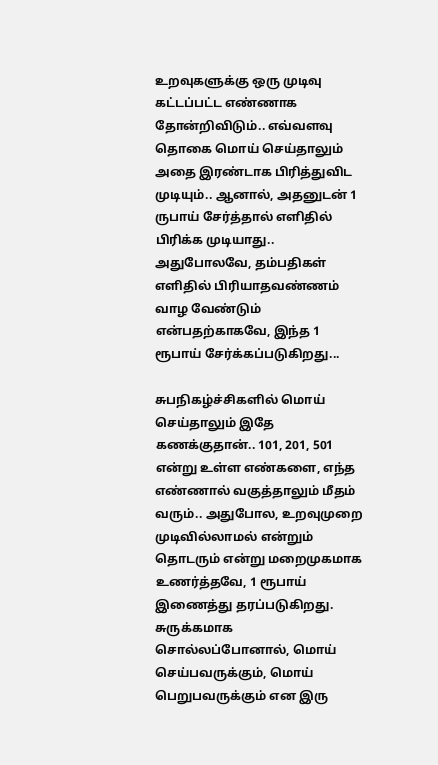உறவுகளுக்கு ஒரு முடிவு கட்டப்பட்ட எண்ணாக தோன்றிவிடும்.. எவ்வளவு தொகை மொய் செய்தாலும் அதை இரண்டாக பிரித்துவிட முடியும்.. ஆனால், அதனுடன் 1 ருபாய் சேர்த்தால் எளிதில் பிரிக்க முடியாது.. அதுபோலவே, தம்பதிகள் எளிதில் பிரியாதவண்ணம் வாழ வேண்டும் என்பதற்காகவே, இந்த 1 ரூபாய் சேர்க்கப்படுகிறது...

சுபநிகழ்ச்சிகளில் மொய் செய்தாலும் இதே கணக்குதான்.. 101, 201, 501 என்று உள்ள எண்களை, எந்த எண்ணால் வகுத்தாலும் மீதம் வரும்.. அதுபோல, உறவுமுறை முடிவில்லாமல் என்றும் தொடரும் என்று மறைமுகமாக உணர்த்தவே, 1 ரூபாய் இணைத்து தரப்படுகிறது. சுருக்கமாக சொல்லப்போனால், மொய் செய்பவருக்கும், மொய் பெறுபவருக்கும் என இரு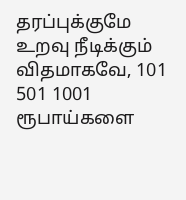தரப்புக்குமே உறவு நீடிக்கும் விதமாகவே, 101 501 1001 ரூபாய்களை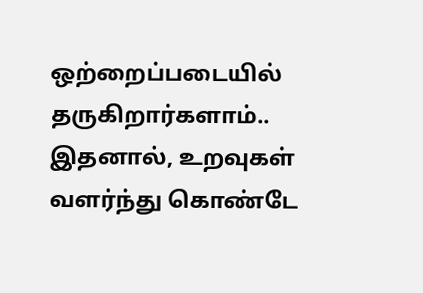ஒற்றைப்படையில் தருகிறார்களாம்.. இதனால், உறவுகள் வளர்ந்து கொண்டே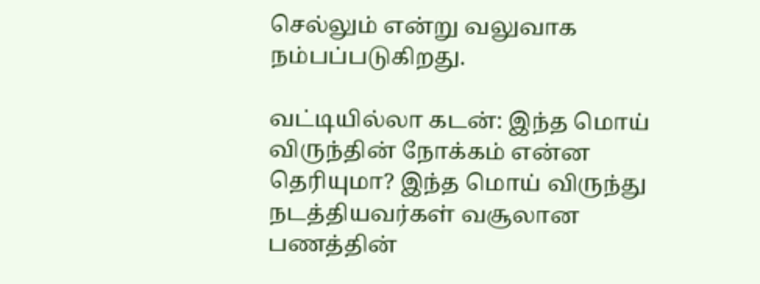செல்லும் என்று வலுவாக நம்பப்படுகிறது.

வட்டியில்லா கடன்: இந்த மொய் விருந்தின் நோக்கம் என்ன தெரியுமா? இந்த மொய் விருந்து நடத்தியவர்கள் வசூலான பணத்தின்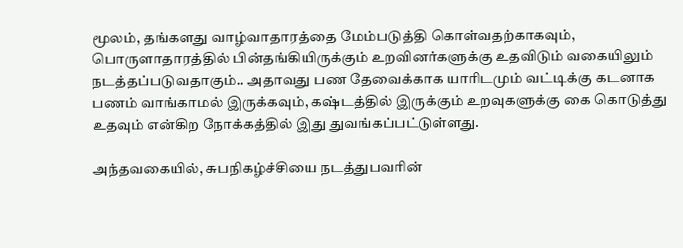மூலம், தங்களது வாழ்வாதாரத்தை மேம்படுத்தி கொள்வதற்காகவும், பொருளாதாரத்தில் பின்தங்கியிருக்கும் உறவினர்களுக்கு உதவிடும் வகையிலும் நடத்தப்படுவதாகும்.. அதாவது பண தேவைக்காக யாரிடமும் வட்டிக்கு கடனாக பணம் வாங்காமல் இருக்கவும், கஷ்டத்தில் இருக்கும் உறவுகளுக்கு கை கொடுத்து உதவும் என்கிற நோக்கத்தில் இது துவங்கப்பட்டுள்ளது.

அந்தவகையில், சுபநிகழ்ச்சியை நடத்துபவரின்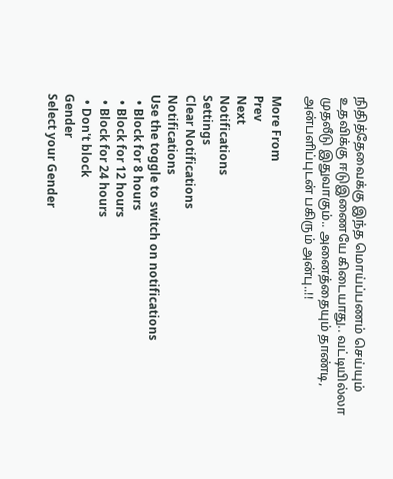நிதித்தேவைக்கு இந்த மொய்ப்பணம் செய்யும் உதவிக்கு ஈடுஇணையே கிடையாது.. வட்டியில்லா முதலீடு இதுவாகும்.. அனைத்தையும் தாண்டி, அன்பளிப்புடன் பகிரும் அன்பு..!!

More From
Prev
Next
Notifications
Settings
Clear Notifications
Notifications
Use the toggle to switch on notifications
  • Block for 8 hours
  • Block for 12 hours
  • Block for 24 hours
  • Don't block
Gender
Select your Gender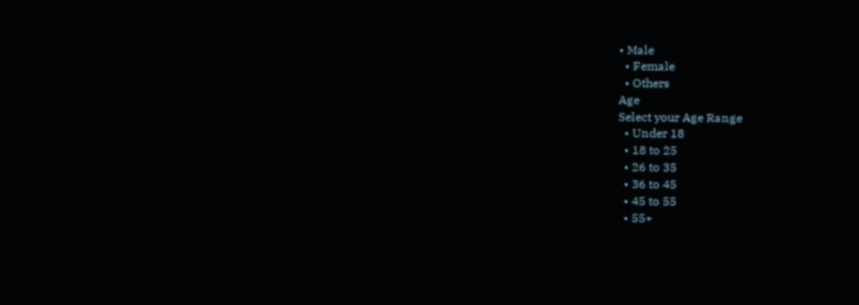• Male
  • Female
  • Others
Age
Select your Age Range
  • Under 18
  • 18 to 25
  • 26 to 35
  • 36 to 45
  • 45 to 55
  • 55+